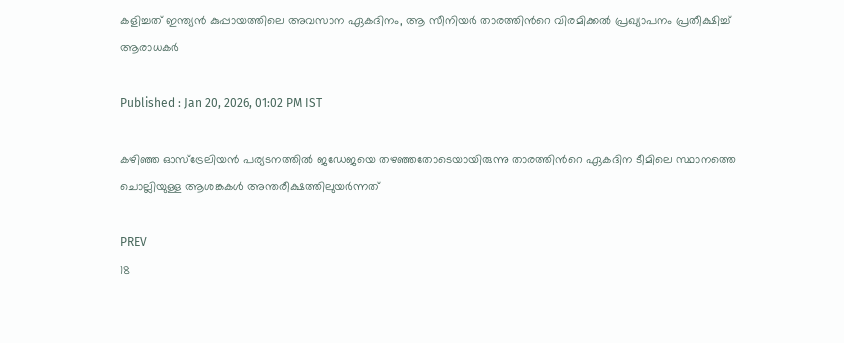കളിച്ചത് ഇന്ത്യൻ കുപ്പായത്തിലെ അവസാന ഏകദിനം, ആ സീനിയർ താരത്തിന്‍റെ വിരമിക്കല്‍ പ്രഖ്യാപനം പ്രതീക്ഷിച്ച് ആരാധകര്‍

Published : Jan 20, 2026, 01:02 PM IST

കഴിഞ്ഞ ഓസ്ട്രേലിയൻ പര്യടനത്തില്‍ ജഡേജയെ തഴഞ്ഞതോടെയായിരുന്നു താരത്തിന്‍റെ ഏകദിന ടീമിലെ സ്ഥാനത്തെ ചൊല്ലിയുള്ള ആശങ്കകള്‍ അന്തരീക്ഷത്തിലുയര്‍ന്നത്

PREV
18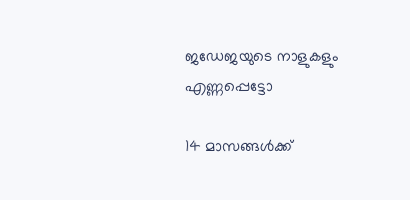ജഡേജയുടെ നാളുകളും എണ്ണപ്പെട്ടോ

14 മാസങ്ങള്‍ക്ക്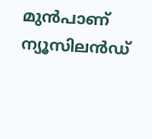മുൻപാണ് ന്യൂസിലൻഡ്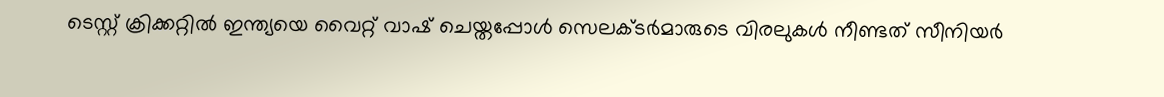ടെസ്റ്റ് ക്രിക്കറ്റില്‍ ഇന്ത്യയെ വൈറ്റ് വാഷ് ചെയ്തപ്പോള്‍ സെലക്ടർമാരുടെ വിരലുകൾ നീണ്ടത് സീനിയർ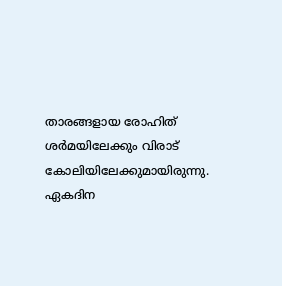താരങ്ങളായ രോഹിത് ശർമയിലേക്കും വിരാട് കോലിയിലേക്കുമായിരുന്നു. ഏകദിന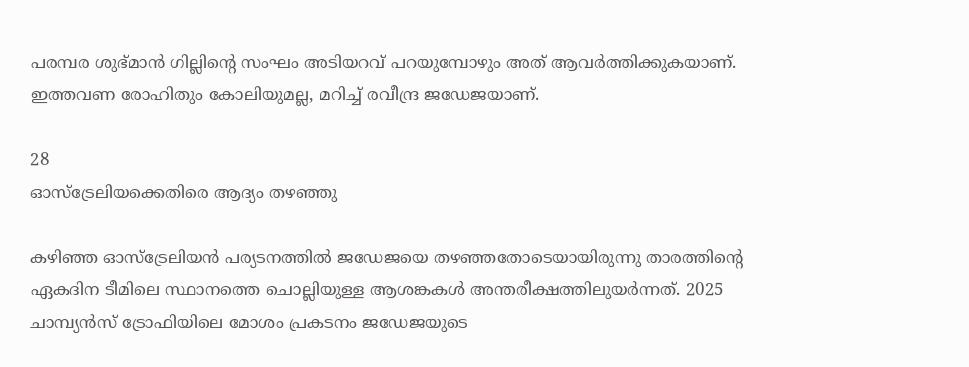പരമ്പര ശുഭ്മാൻ ഗില്ലിന്‍റെ സംഘം അടിയറവ് പറയുമ്പോഴും അത് ആവർത്തിക്കുകയാണ്. ഇത്തവണ രോഹിതും കോലിയുമല്ല, മറിച്ച് രവീന്ദ്ര ജഡേജയാണ്.

28
ഓസ്ട്രേലിയക്കെതിരെ ആദ്യം തഴഞ്ഞു

കഴിഞ്ഞ ഓസ്ട്രേലിയൻ പര്യടനത്തില്‍ ജഡേജയെ തഴഞ്ഞതോടെയായിരുന്നു താരത്തിന്‍റെ ഏകദിന ടീമിലെ സ്ഥാനത്തെ ചൊല്ലിയുള്ള ആശങ്കകള്‍ അന്തരീക്ഷത്തിലുയര്‍ന്നത്. 2025 ചാമ്പ്യൻസ് ട്രോഫിയിലെ മോശം പ്രകടനം ജഡേജയുടെ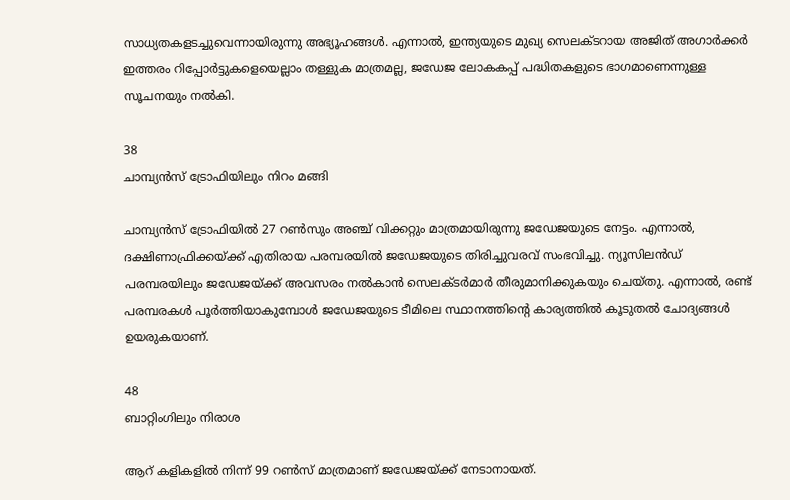സാധ്യതകളടച്ചുവെന്നായിരുന്നു അഭ്യൂഹങ്ങൾ. എന്നാല്‍, ഇന്ത്യയുടെ മുഖ്യ സെലക്ടറായ അജിത് അഗാര്‍ക്കര്‍ ഇത്തരം റിപ്പോര്‍ട്ടുകളെയെല്ലാം തള്ളുക മാത്രമല്ല, ജഡേജ ലോകകപ്പ് പദ്ധിതകളുടെ ഭാഗമാണെന്നുള്ള സൂചനയും നല്‍കി.

38
ചാമ്പ്യൻസ് ട്രോഫിയിലും നിറം മങ്ങി

ചാമ്പ്യൻസ് ട്രോഫിയില്‍ 27 റണ്‍സും അഞ്ച് വിക്കറ്റും മാത്രമായിരുന്നു ജഡേജയുടെ നേട്ടം. എന്നാല്‍, ദക്ഷിണാഫ്രിക്കയ്ക്ക് എതിരായ പരമ്പരയില്‍ ജഡേജയുടെ തിരിച്ചുവരവ് സംഭവിച്ചു. ന്യൂസിലൻഡ് പരമ്പരയിലും ജഡേജയ്ക്ക് അവസരം നല്‍കാൻ സെലക്ടര്‍മാര്‍ തീരുമാനിക്കുകയും ചെയ്തു. എന്നാല്‍, രണ്ട് പരമ്പരകള്‍ പൂ‍ര്‍ത്തിയാകുമ്പോള്‍ ജഡേജയുടെ ടീമിലെ സ്ഥാനത്തിന്‍റെ കാര്യത്തില്‍ കൂടുതല്‍ ചോദ്യങ്ങള്‍ ഉയരുകയാണ്.

48
ബാറ്റിംഗിലും നിരാശ

ആറ് കളികളില്‍ നിന്ന് 99 റണ്‍സ് മാത്രമാണ് ജഡേജയ്ക്ക് നേടാനായത്.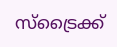സ്ട്രൈക്ക്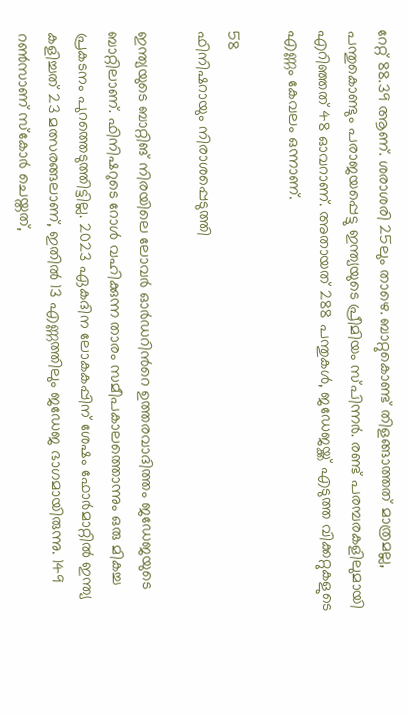റേറ്റ് 88.39 ആണ്. ശരാശരി 25ലും താഴെ. ബാറ്റുകൊണ്ട് തിളങ്ങാത്തത് മാത്രമല്ല, പന്തുകൊണ്ടും പരാജയപ്പെട്ടു ഇന്ത്യയുടെ പ്രീമിയം സ്പിന്നര്‍. രണ്ട് പരമ്പരകളിലുമായി എറിഞ്ഞത് 48 ഓവറാണ്. അതായത് 288 പന്തുകള്‍, ജഡേജയ്ക്ക് എടുത്ത വിക്കറ്റുകളുടെ എണ്ണം കേവലം ഒന്നാണ്.

58
ഫിനിഷറായും നിരാശപ്പെടുത്തി

ഇന്ത്യയുടെ ബാറ്റിങ് നിരയിലെ ലോവര്‍ ഓര്‍ഡറിന്‍റെ ഉത്തരവാദിത്തം ജഡേജയുടെ ബാറ്റിലാണ്. ഫിനിഷറുടെ റോള്‍ വഹിക്കുന്ന താരം സമീപകാലത്തൊന്നും ഒരു മികച്ച പ്രകടനം പുറത്തെടുത്തിട്ടില്ല. 2023 ഏകദിന ലോകകപ്പിന് ശേഷം ഫോ‍ര്‍മാറ്റില്‍ ഇന്ത്യ കളിച്ചത് 23 മത്സരങ്ങലാണ്, ഇതില്‍ 13 എണ്ണത്തിലും ജഡേജ ഭാഗമായിരുന്നു. 149 റണ്‍സാണ് സ്കോര്‍ ചെയ്തത്,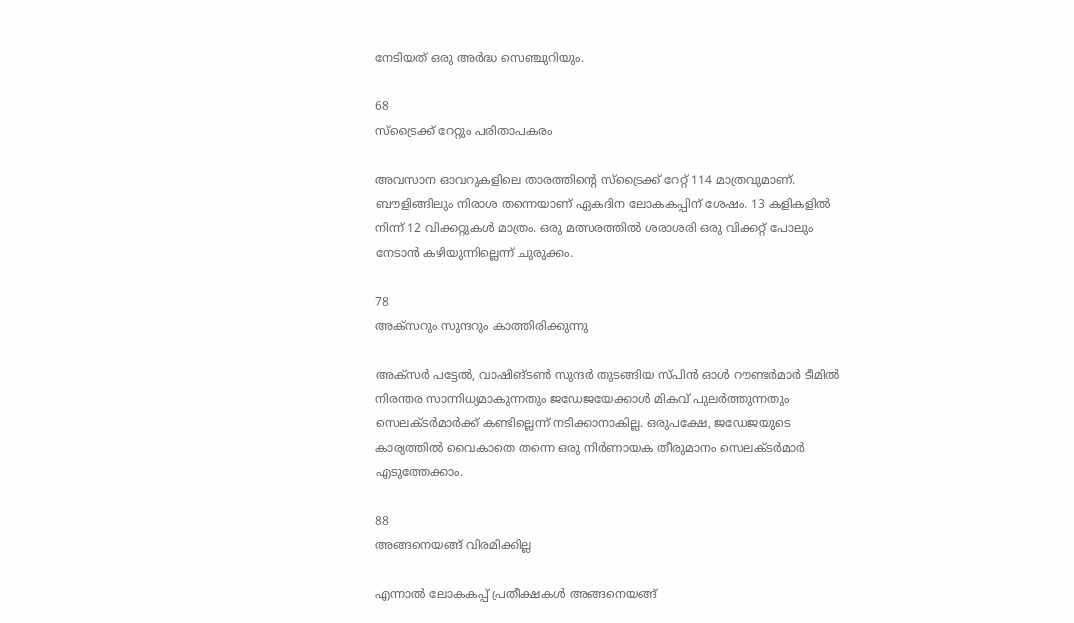നേടിയത് ഒരു അര്‍ദ്ധ സെഞ്ചുറിയും.

68
സ്ട്രൈക്ക് റേറ്റും പരിതാപകരം

അവസാന ഓവറുകളിലെ താരത്തിന്‍റെ സ്ട്രൈക്ക് റേറ്റ് 114 മാത്രവുമാണ്. ബൗളിങ്ങിലും നിരാശ തന്നെയാണ് ഏകദിന ലോകകപ്പിന് ശേഷം. 13 കളികളില്‍ നിന്ന് 12 വിക്കറ്റുകള്‍ മാത്രം. ഒരു മത്സരത്തില്‍ ശരാശരി ഒരു വിക്കറ്റ് പോലും നേടാൻ കഴിയുന്നില്ലെന്ന് ചുരുക്കം.

78
അക്സറും സുന്ദറും കാത്തിരിക്കുന്നു

അക്സര്‍ പട്ടേല്‍, വാഷിങ്ടണ്‍ സുന്ദര്‍ തുടങ്ങിയ സ്പിൻ ഓള്‍ റൗണ്ടര്‍മാര്‍ ടീമില്‍ നിരന്തര സാന്നിധ്യമാകുന്നതും ജഡേജയേക്കാള്‍ മികവ് പുല‍ര്‍ത്തുന്നതും സെലക്ടര്‍മാര്‍ക്ക് കണ്ടില്ലെന്ന് നടിക്കാനാകില്ല. ഒരുപക്ഷേ, ജഡേജയുടെ കാര്യത്തില്‍ വൈകാതെ തന്നെ ഒരു നിര്‍ണായക തീരുമാനം സെലക്ടര്‍മാര്‍ എടുത്തേക്കാം.

88
അങ്ങനെയങ്ങ് വിരമിക്കില്ല

എന്നാല്‍ ലോകകപ്പ് പ്രതീക്ഷകള്‍ അങ്ങനെയങ്ങ്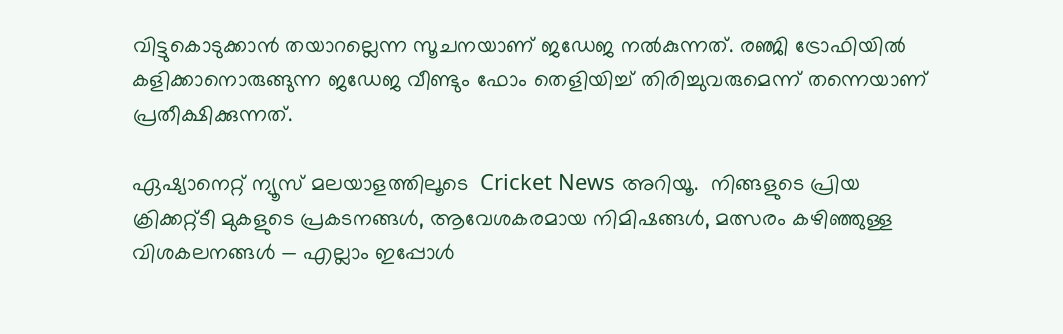വിട്ടുകൊടുക്കാന്‍ തയാറല്ലെന്ന സൂചനയാണ് ജഡേജ നല്‍കുന്നത്. രഞ്ജി ട്രോഫിയില്‍ കളിക്കാനൊരുങ്ങുന്ന ജഡേജ വീണ്ടും ഫോം തെളിയിച്ച് തിരിച്ചുവരുമെന്ന് തന്നെയാണ് പ്രതീക്ഷിക്കുന്നത്.

ഏഷ്യാനെറ്റ് ന്യൂസ് മലയാളത്തിലൂടെ  Cricket News അറിയൂ.  നിങ്ങളുടെ പ്രിയ ക്രിക്കറ്റ്ടീ മുകളുടെ പ്രകടനങ്ങൾ, ആവേശകരമായ നിമിഷങ്ങൾ, മത്സരം കഴിഞ്ഞുള്ള വിശകലനങ്ങൾ — എല്ലാം ഇപ്പോൾ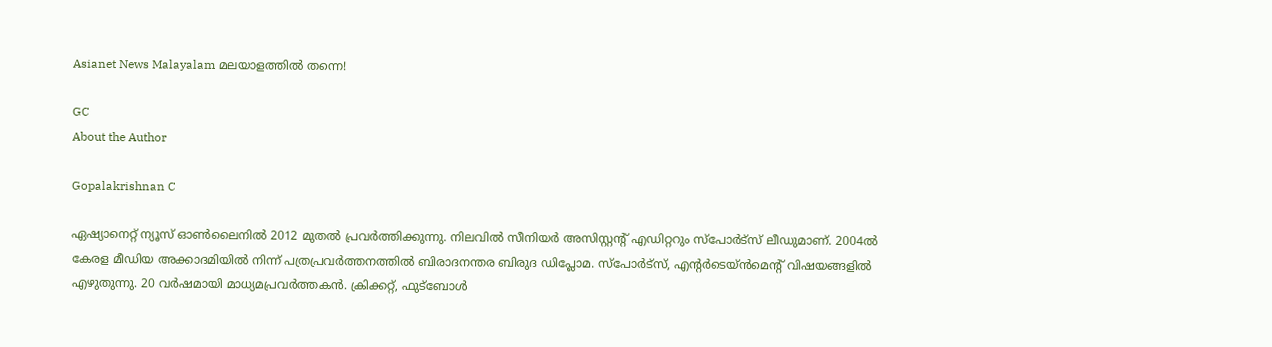Asianet News Malayalam മലയാളത്തിൽ തന്നെ!

GC
About the Author

Gopalakrishnan C

ഏഷ്യാനെറ്റ് ന്യൂസ് ഓണ്‍ലൈനില്‍ 2012 മുതല്‍ പ്രവര്‍ത്തിക്കുന്നു. നിലവില്‍ സീനിയര്‍ അസിസ്റ്റന്‍റ് എഡിറ്ററും സ്പോർട്സ് ലീഡുമാണ്. 2004ൽ കേരള മീഡിയ അക്കാദമിയില്‍ നിന്ന് പത്രപ്രവര്‍ത്തനത്തില്‍ ബിരാദനന്തര ബിരുദ ഡിപ്ലോമ. സ്പോര്‍ട്സ്, എന്‍റര്‍ടെയ്ൻമെന്‍റ് വിഷയങ്ങളില്‍ എഴുതുന്നു. 20 വര്‍ഷമായി മാധ്യമപ്രവര്‍ത്തകൻ. ക്രിക്കറ്റ്, ഫുട്ബോള്‍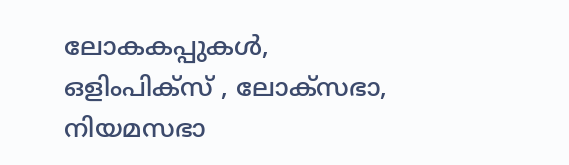ലോകകപ്പുകൾ, ഒളിംപിക്സ് , ലോക്സഭാ, നിയമസഭാ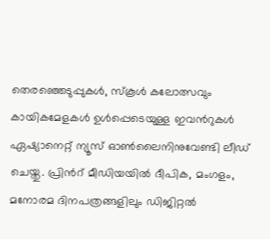തെരഞ്ഞെടുപ്പുകള്‍, സ്കൂള്‍ കലോത്സവും കായികമേളകള്‍ ഉള്‍പ്പെടെയുള്ള ഇവന്‍റുകള്‍ ഏഷ്യാനെറ്റ് ന്യൂസ് ഓണ്‍ലൈനിനുവേണ്ടി ലീഡ് ചെയ്തു. പ്രിന്‍റ് മീഡിയയില്‍ ദീപിക, മംഗളം, മനോരമ ദിനപത്രങ്ങളിലും ഡിജിറ്റൽ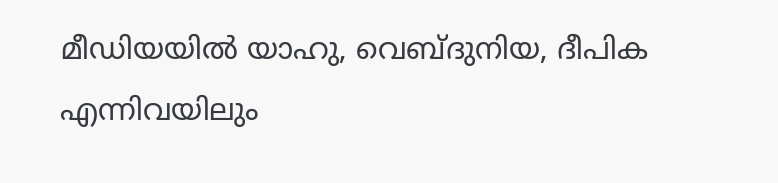മീഡിയയില്‍ യാഹു, വെബ്ദുനിയ, ദീപിക എന്നിവയിലും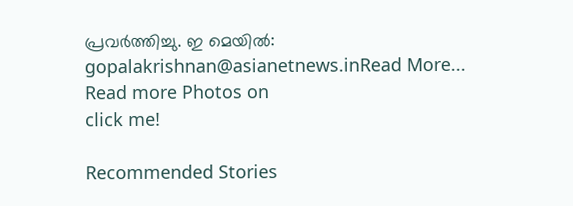പ്രവര്‍ത്തിച്ചു. ഇ മെയില്‍: gopalakrishnan@asianetnews.inRead More...
Read more Photos on
click me!

Recommended Stories